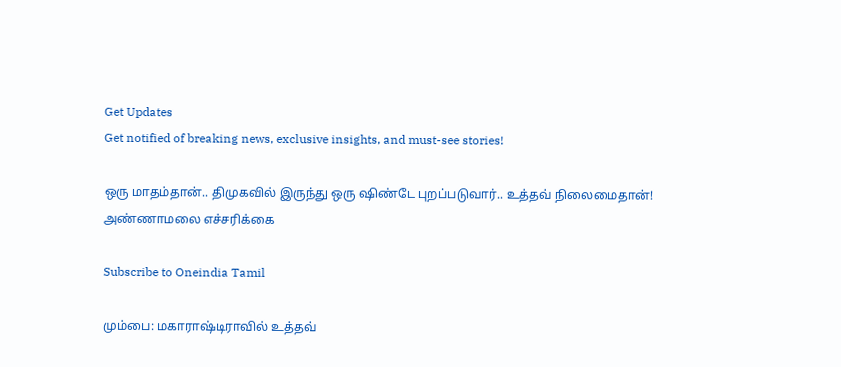Get Updates
Get notified of breaking news, exclusive insights, and must-see stories!

ஒரு மாதம்தான்.. திமுகவில் இருந்து ஒரு ஷிண்டே புறப்படுவார்.. உத்தவ் நிலைமைதான்! அண்ணாமலை எச்சரிக்கை

Subscribe to Oneindia Tamil

மும்பை: மகாராஷ்டிராவில் உத்தவ்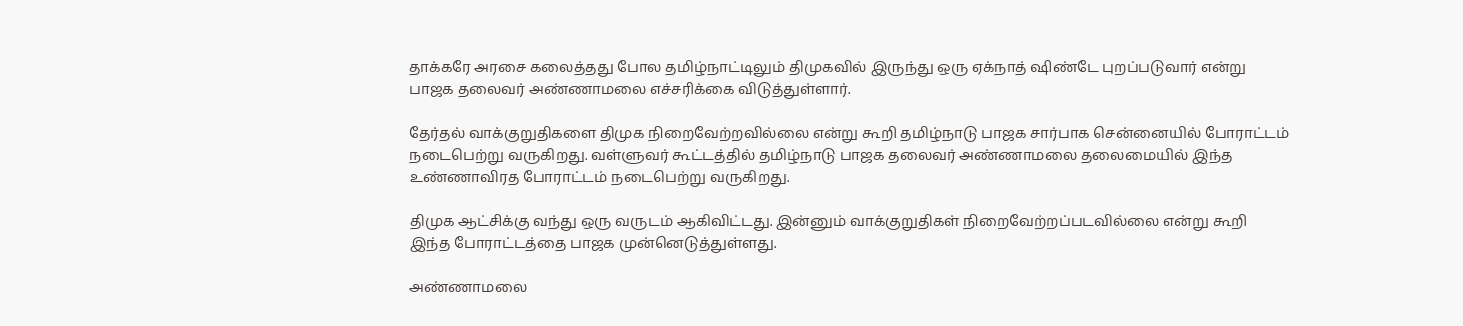தாக்கரே அரசை கலைத்தது போல தமிழ்நாட்டிலும் திமுகவில் இருந்து ஒரு ஏக்நாத் ஷிண்டே புறப்படுவார் என்று பாஜக தலைவர் அண்ணாமலை எச்சரிக்கை விடுத்துள்ளார்.

தேர்தல் வாக்குறுதிகளை திமுக நிறைவேற்றவில்லை என்று கூறி தமிழ்நாடு பாஜக சார்பாக சென்னையில் போராட்டம் நடைபெற்று வருகிறது. வள்ளுவர் கூட்டத்தில் தமிழ்நாடு பாஜக தலைவர் அண்ணாமலை தலைமையில் இந்த உண்ணாவிரத போராட்டம் நடைபெற்று வருகிறது.

திமுக ஆட்சிக்கு வந்து ஒரு வருடம் ஆகிவிட்டது. இன்னும் வாக்குறுதிகள் நிறைவேற்றப்படவில்லை என்று கூறி இந்த போராட்டத்தை பாஜக முன்னெடுத்துள்ளது.

அண்ணாமலை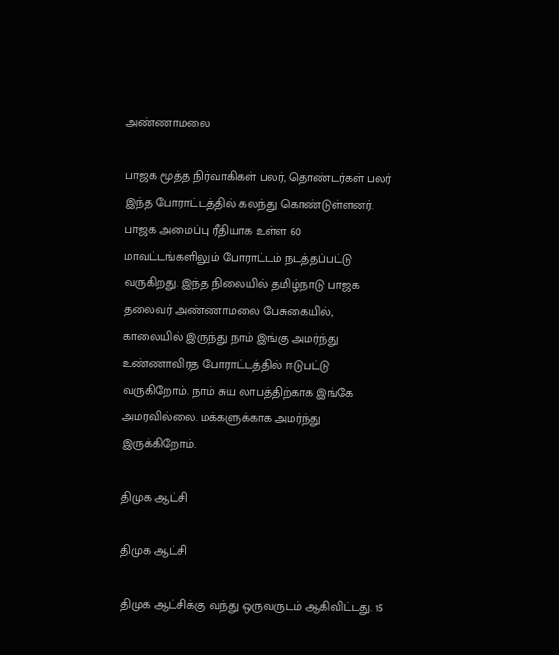அண்ணாமலை

பாஜக மூத்த நிர்வாகிகள் பலர், தொண்டர்கள் பலர் இந்த போராட்டத்தில் கலந்து கொண்டுள்ளனர். பாஜக அமைப்பு ரீதியாக உள்ள 60 மாவட்டங்களிலும் போராட்டம் நடத்தப்பட்டு வருகிறது. இந்த நிலையில் தமிழ்நாடு பாஜக தலைவர் அண்ணாமலை பேசுகையில், காலையில் இருந்து நாம் இங்கு அமர்ந்து உண்ணாவிரத போராட்டத்தில் ஈடுபட்டு வருகிறோம். நாம் சுய லாபத்திற்காக இங்கே அமரவில்லை. மக்களுக்காக அமர்ந்து இருக்கிறோம்.

திமுக ஆட்சி

திமுக ஆட்சி

திமுக ஆட்சிக்கு வந்து ஒருவருடம் ஆகிவிட்டது. 15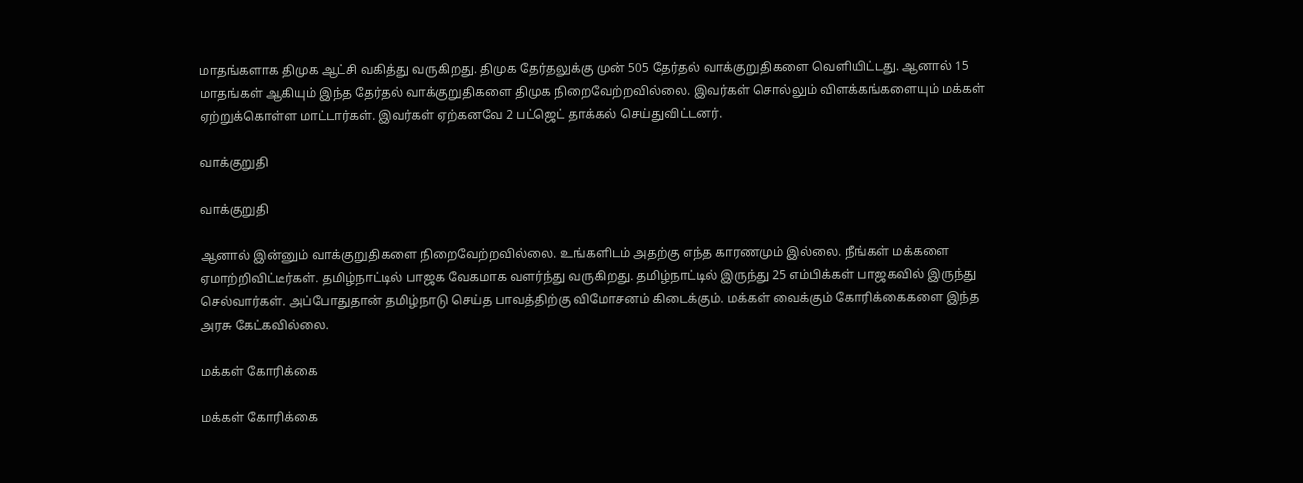மாதங்களாக திமுக ஆட்சி வகித்து வருகிறது. திமுக தேர்தலுக்கு முன் 505 தேர்தல் வாக்குறுதிகளை வெளியிட்டது. ஆனால் 15 மாதங்கள் ஆகியும் இந்த தேர்தல் வாக்குறுதிகளை திமுக நிறைவேற்றவில்லை. இவர்கள் சொல்லும் விளக்கங்களையும் மக்கள் ஏற்றுக்கொள்ள மாட்டார்கள். இவர்கள் ஏற்கனவே 2 பட்ஜெட் தாக்கல் செய்துவிட்டனர்.

வாக்குறுதி

வாக்குறுதி

ஆனால் இன்னும் வாக்குறுதிகளை நிறைவேற்றவில்லை. உங்களிடம் அதற்கு எந்த காரணமும் இல்லை. நீங்கள் மக்களை ஏமாற்றிவிட்டீர்கள். தமிழ்நாட்டில் பாஜக வேகமாக வளர்ந்து வருகிறது. தமிழ்நாட்டில் இருந்து 25 எம்பிக்கள் பாஜகவில் இருந்து செல்வார்கள். அப்போதுதான் தமிழ்நாடு செய்த பாவத்திற்கு விமோசனம் கிடைக்கும். மக்கள் வைக்கும் கோரிக்கைகளை இந்த அரசு கேட்கவில்லை.

மக்கள் கோரிக்கை

மக்கள் கோரிக்கை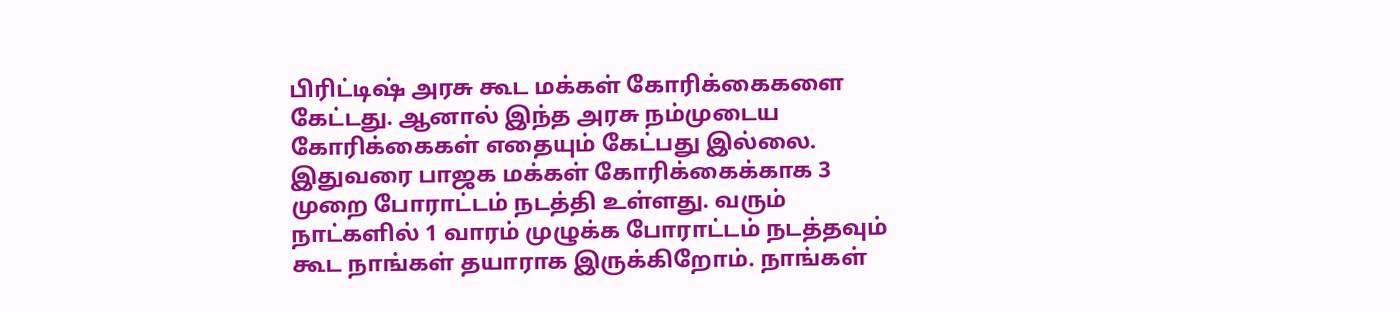பிரிட்டிஷ் அரசு கூட மக்கள் கோரிக்கைகளை கேட்டது. ஆனால் இந்த அரசு நம்முடைய கோரிக்கைகள் எதையும் கேட்பது இல்லை. இதுவரை பாஜக மக்கள் கோரிக்கைக்காக 3 முறை போராட்டம் நடத்தி உள்ளது. வரும் நாட்களில் 1 வாரம் முழுக்க போராட்டம் நடத்தவும் கூட நாங்கள் தயாராக இருக்கிறோம். நாங்கள்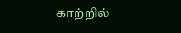காற்றில்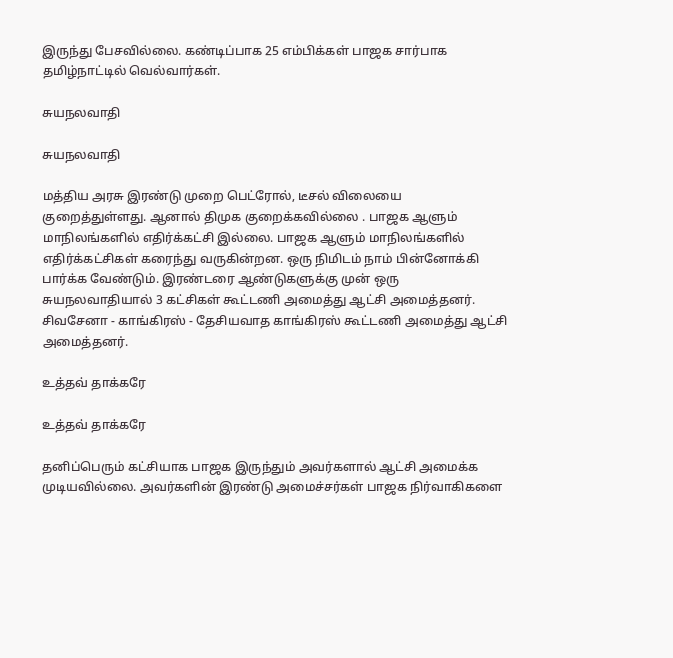இருந்து பேசவில்லை. கண்டிப்பாக 25 எம்பிக்கள் பாஜக சார்பாக தமிழ்நாட்டில் வெல்வார்கள்.

சுயநலவாதி

சுயநலவாதி

மத்திய அரசு இரண்டு முறை பெட்ரோல், டீசல் விலையை குறைத்துள்ளது. ஆனால் திமுக குறைக்கவில்லை . பாஜக ஆளும் மாநிலங்களில் எதிர்க்கட்சி இல்லை. பாஜக ஆளும் மாநிலங்களில் எதிர்க்கட்சிகள் கரைந்து வருகின்றன. ஒரு நிமிடம் நாம் பின்னோக்கி பார்க்க வேண்டும். இரண்டரை ஆண்டுகளுக்கு முன் ஒரு சுயநலவாதியால் 3 கட்சிகள் கூட்டணி அமைத்து ஆட்சி அமைத்தனர். சிவசேனா - காங்கிரஸ் - தேசியவாத காங்கிரஸ் கூட்டணி அமைத்து ஆட்சி அமைத்தனர்.

உத்தவ் தாக்கரே

உத்தவ் தாக்கரே

தனிப்பெரும் கட்சியாக பாஜக இருந்தும் அவர்களால் ஆட்சி அமைக்க முடியவில்லை. அவர்களின் இரண்டு அமைச்சர்கள் பாஜக நிர்வாகிகளை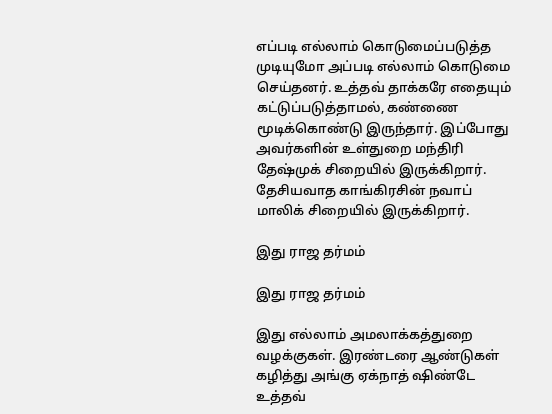எப்படி எல்லாம் கொடுமைப்படுத்த முடியுமோ அப்படி எல்லாம் கொடுமை செய்தனர். உத்தவ் தாக்கரே எதையும் கட்டுப்படுத்தாமல், கண்ணை மூடிக்கொண்டு இருந்தார். இப்போது அவர்களின் உள்துறை மந்திரி தேஷ்முக் சிறையில் இருக்கிறார். தேசியவாத காங்கிரசின் நவாப் மாலிக் சிறையில் இருக்கிறார்.

இது ராஜ தர்மம்

இது ராஜ தர்மம்

இது எல்லாம் அமலாக்கத்துறை வழக்குகள். இரண்டரை ஆண்டுகள் கழித்து அங்கு ஏக்நாத் ஷிண்டே உத்தவ்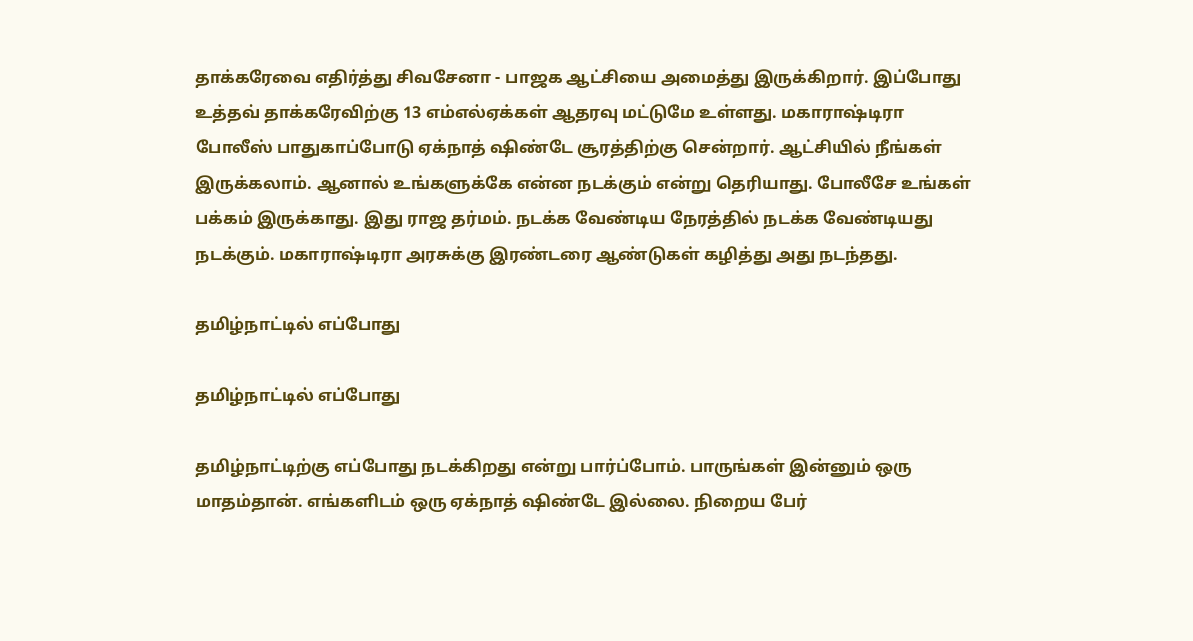தாக்கரேவை எதிர்த்து சிவசேனா - பாஜக ஆட்சியை அமைத்து இருக்கிறார். இப்போது உத்தவ் தாக்கரேவிற்கு 13 எம்எல்ஏக்கள் ஆதரவு மட்டுமே உள்ளது. மகாராஷ்டிரா போலீஸ் பாதுகாப்போடு ஏக்நாத் ஷிண்டே சூரத்திற்கு சென்றார். ஆட்சியில் நீங்கள் இருக்கலாம். ஆனால் உங்களுக்கே என்ன நடக்கும் என்று தெரியாது. போலீசே உங்கள் பக்கம் இருக்காது. இது ராஜ தர்மம். நடக்க வேண்டிய நேரத்தில் நடக்க வேண்டியது நடக்கும். மகாராஷ்டிரா அரசுக்கு இரண்டரை ஆண்டுகள் கழித்து அது நடந்தது.

தமிழ்நாட்டில் எப்போது

தமிழ்நாட்டில் எப்போது

தமிழ்நாட்டிற்கு எப்போது நடக்கிறது என்று பார்ப்போம். பாருங்கள் இன்னும் ஒரு மாதம்தான். எங்களிடம் ஒரு ஏக்நாத் ஷிண்டே இல்லை. நிறைய பேர்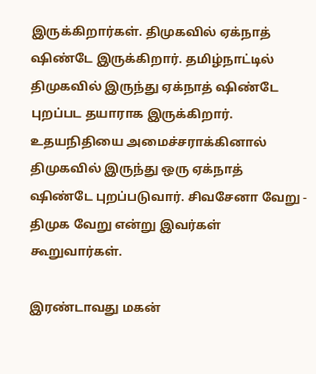இருக்கிறார்கள். திமுகவில் ஏக்நாத் ஷிண்டே இருக்கிறார். தமிழ்நாட்டில் திமுகவில் இருந்து ஏக்நாத் ஷிண்டே புறப்பட தயாராக இருக்கிறார். உதயநிதியை அமைச்சராக்கினால் திமுகவில் இருந்து ஒரு ஏக்நாத் ஷிண்டே புறப்படுவார். சிவசேனா வேறு - திமுக வேறு என்று இவர்கள் கூறுவார்கள்.

இரண்டாவது மகன்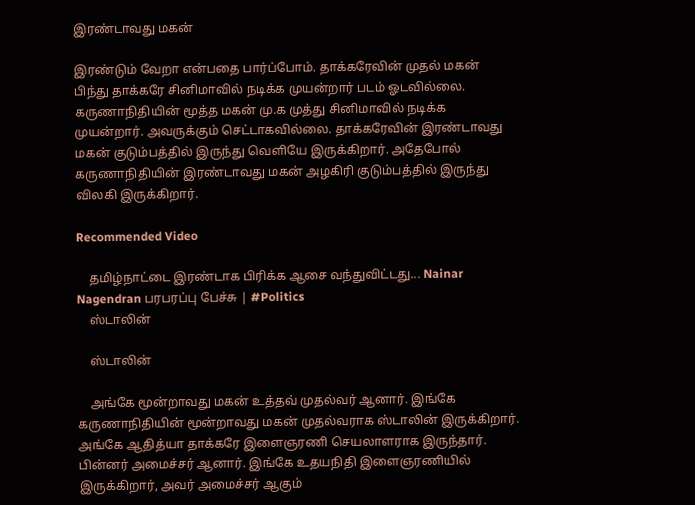இரண்டாவது மகன்

இரண்டும் வேறா என்பதை பார்ப்போம். தாக்கரேவின் முதல் மகன் பிந்து தாக்கரே சினிமாவில் நடிக்க முயன்றார் படம் ஓடவில்லை. கருணாநிதியின் மூத்த மகன் மு.க முத்து சினிமாவில் நடிக்க முயன்றார். அவருக்கும் செட்டாகவில்லை. தாக்கரேவின் இரண்டாவது மகன் குடும்பத்தில் இருந்து வெளியே இருக்கிறார். அதேபோல் கருணாநிதியின் இரண்டாவது மகன் அழகிரி குடும்பத்தில் இருந்து விலகி இருக்கிறார்.

Recommended Video

    தமிழ்நாட்டை இரண்டாக பிரிக்க ஆசை வந்துவிட்டது... Nainar Nagendran பரபரப்பு பேச்சு | #Politics
    ஸ்டாலின்

    ஸ்டாலின்

    அங்கே மூன்றாவது மகன் உத்தவ் முதல்வர் ஆனார். இங்கே கருணாநிதியின் மூன்றாவது மகன் முதல்வராக ஸ்டாலின் இருக்கிறார். அங்கே ஆதித்யா தாக்கரே இளைஞரணி செயலாளராக இருந்தார். பின்னர் அமைச்சர் ஆனார். இங்கே உதயநிதி இளைஞரணியில் இருக்கிறார், அவர் அமைச்சர் ஆகும்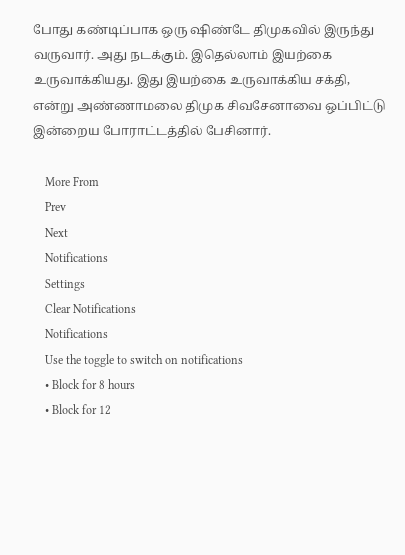போது கண்டிப்பாக ஒரு ஷிண்டே திமுகவில் இருந்து வருவார். அது நடக்கும். இதெல்லாம் இயற்கை உருவாக்கியது. இது இயற்கை உருவாக்கிய சக்தி, என்று அண்ணாமலை திமுக சிவசேனாவை ஒப்பிட்டு இன்றைய போராட்டத்தில் பேசினார்.

    More From
    Prev
    Next
    Notifications
    Settings
    Clear Notifications
    Notifications
    Use the toggle to switch on notifications
    • Block for 8 hours
    • Block for 12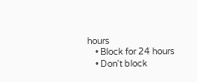hours
    • Block for 24 hours
    • Don't block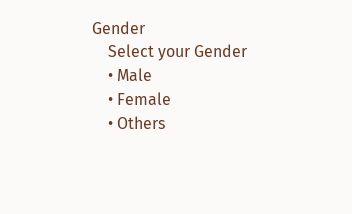Gender
    Select your Gender
    • Male
    • Female
    • Others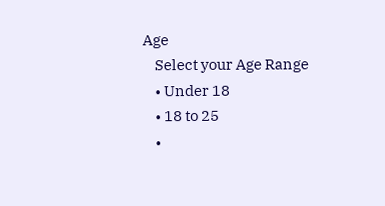Age
    Select your Age Range
    • Under 18
    • 18 to 25
    •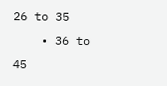26 to 35
    • 36 to 45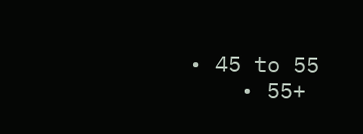• 45 to 55
    • 55+